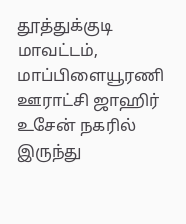தூத்துக்குடி மாவட்டம், மாப்பிளையூரணி ஊராட்சி ஜாஹிர் உசேன் நகரில் இருந்து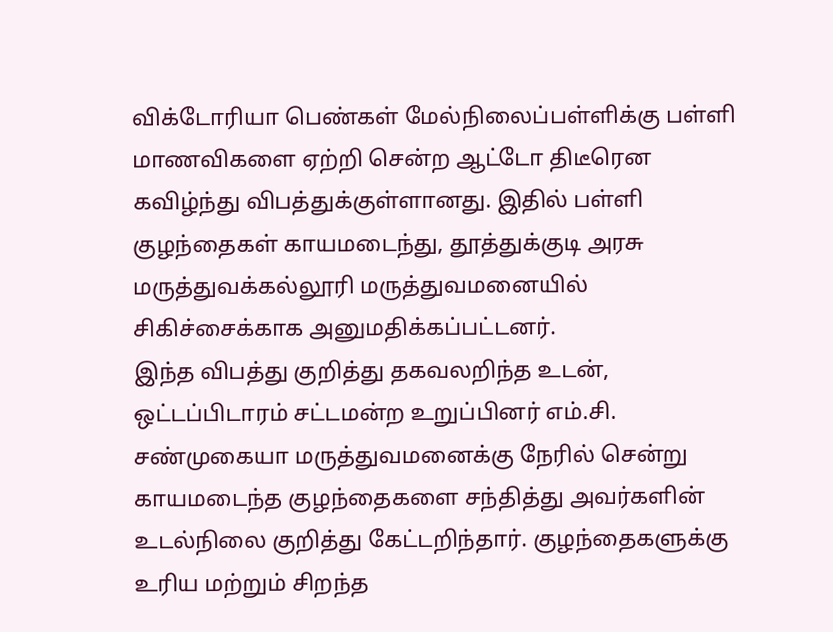விக்டோரியா பெண்கள் மேல்நிலைப்பள்ளிக்கு பள்ளி மாணவிகளை ஏற்றி சென்ற ஆட்டோ திடீரென கவிழ்ந்து விபத்துக்குள்ளானது. இதில் பள்ளி குழந்தைகள் காயமடைந்து, தூத்துக்குடி அரசு மருத்துவக்கல்லூரி மருத்துவமனையில் சிகிச்சைக்காக அனுமதிக்கப்பட்டனர்.
இந்த விபத்து குறித்து தகவலறிந்த உடன், ஒட்டப்பிடாரம் சட்டமன்ற உறுப்பினர் எம்.சி. சண்முகையா மருத்துவமனைக்கு நேரில் சென்று காயமடைந்த குழந்தைகளை சந்தித்து அவர்களின் உடல்நிலை குறித்து கேட்டறிந்தார். குழந்தைகளுக்கு உரிய மற்றும் சிறந்த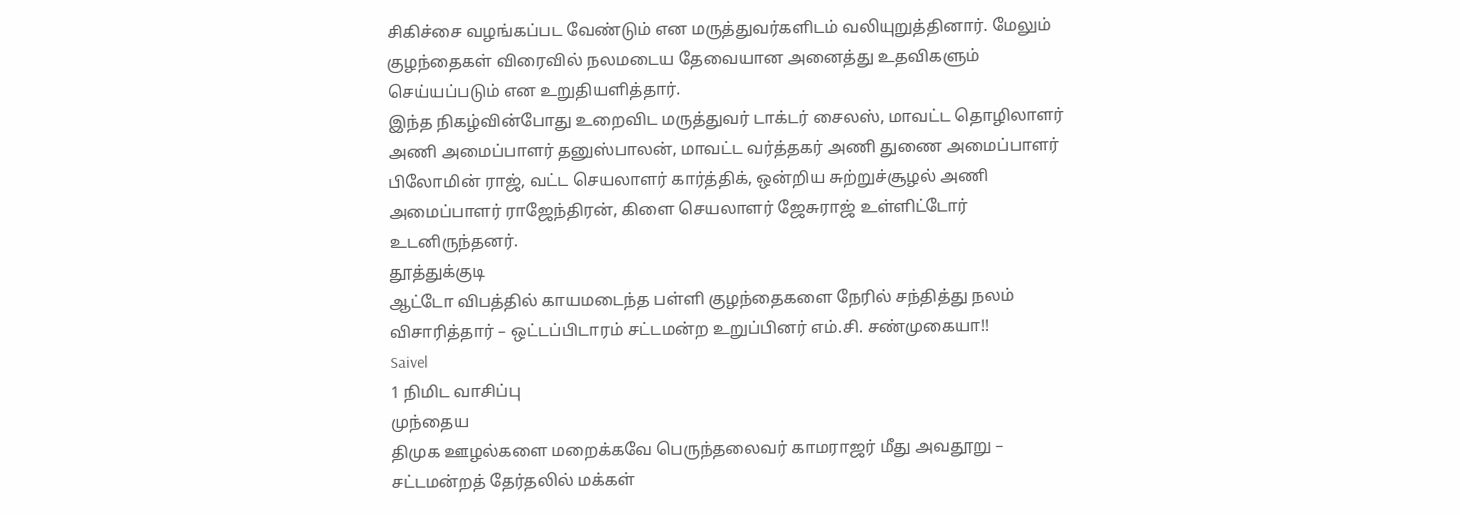சிகிச்சை வழங்கப்பட வேண்டும் என மருத்துவர்களிடம் வலியுறுத்தினார். மேலும் குழந்தைகள் விரைவில் நலமடைய தேவையான அனைத்து உதவிகளும் செய்யப்படும் என உறுதியளித்தார்.
இந்த நிகழ்வின்போது உறைவிட மருத்துவர் டாக்டர் சைலஸ், மாவட்ட தொழிலாளர் அணி அமைப்பாளர் தனுஸ்பாலன், மாவட்ட வர்த்தகர் அணி துணை அமைப்பாளர் பிலோமின் ராஜ், வட்ட செயலாளர் கார்த்திக், ஒன்றிய சுற்றுச்சூழல் அணி அமைப்பாளர் ராஜேந்திரன், கிளை செயலாளர் ஜேசுராஜ் உள்ளிட்டோர் உடனிருந்தனர்.
தூத்துக்குடி
ஆட்டோ விபத்தில் காயமடைந்த பள்ளி குழந்தைகளை நேரில் சந்தித்து நலம் விசாரித்தார் – ஒட்டப்பிடாரம் சட்டமன்ற உறுப்பினர் எம்.சி. சண்முகையா!!
Saivel
1 நிமிட வாசிப்பு
முந்தைய
திமுக ஊழல்களை மறைக்கவே பெருந்தலைவர் காமராஜர் மீது அவதூறு – சட்டமன்றத் தேர்தலில் மக்கள்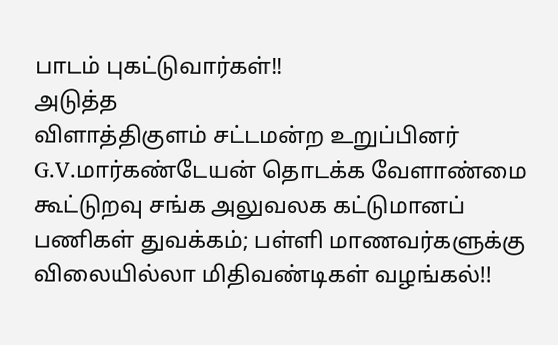பாடம் புகட்டுவார்கள்!!
அடுத்த
விளாத்திகுளம் சட்டமன்ற உறுப்பினர் G.V.மார்கண்டேயன் தொடக்க வேளாண்மை கூட்டுறவு சங்க அலுவலக கட்டுமானப் பணிகள் துவக்கம்; பள்ளி மாணவர்களுக்கு விலையில்லா மிதிவண்டிகள் வழங்கல்!!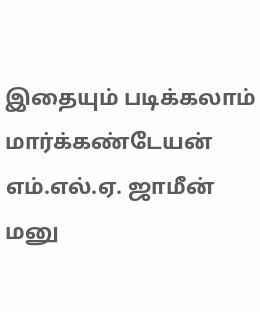இதையும் படிக்கலாம்
மார்க்கண்டேயன் எம்.எல்.ஏ. ஜாமீன் மனு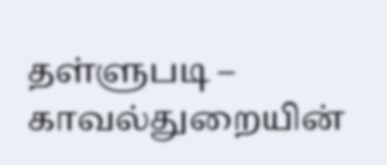தள்ளுபடி – காவல்துறையின்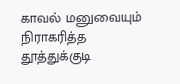காவல் மனுவையும் நிராகரித்த தூத்துக்குடி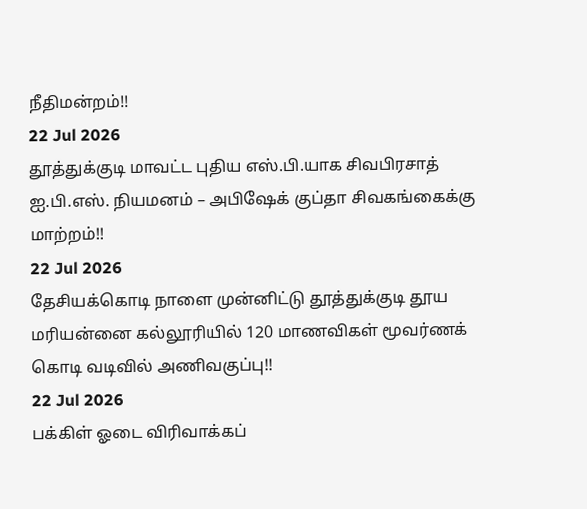நீதிமன்றம்!!
22 Jul 2026
தூத்துக்குடி மாவட்ட புதிய எஸ்.பி.யாக சிவபிரசாத் ஐ.பி.எஸ். நியமனம் – அபிஷேக் குப்தா சிவகங்கைக்கு மாற்றம்!!
22 Jul 2026
தேசியக்கொடி நாளை முன்னிட்டு தூத்துக்குடி தூய மரியன்னை கல்லூரியில் 120 மாணவிகள் மூவர்ணக் கொடி வடிவில் அணிவகுப்பு!!
22 Jul 2026
பக்கிள் ஓடை விரிவாக்கப்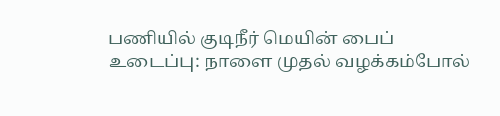பணியில் குடிநீர் மெயின் பைப் உடைப்பு: நாளை முதல் வழக்கம்போல்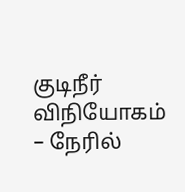குடிநீர் விநியோகம் – நேரில்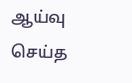ஆய்வு செய்த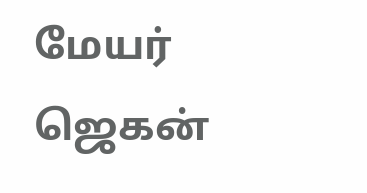மேயர் ஜெகன்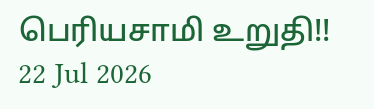பெரியசாமி உறுதி!!
22 Jul 2026